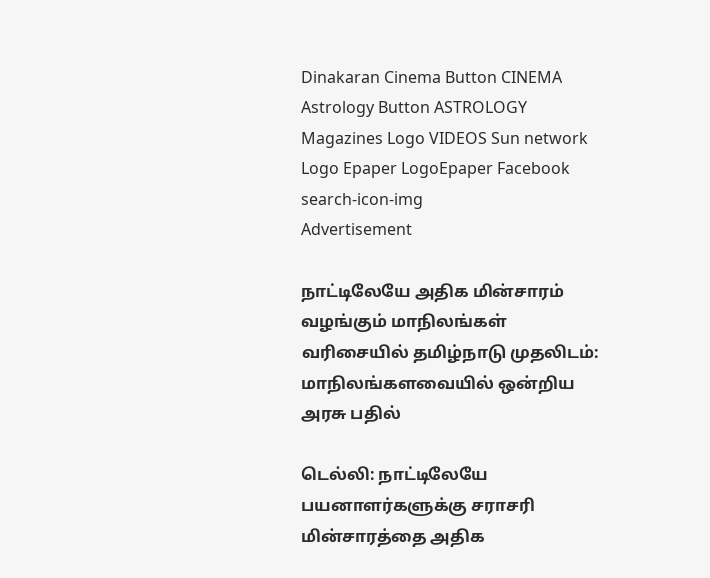Dinakaran Cinema Button CINEMA Astrology Button ASTROLOGY  Magazines Logo VIDEOS Sun network Logo Epaper LogoEpaper Facebook
search-icon-img
Advertisement

நாட்டிலேயே அதிக மின்சாரம் வழங்கும் மாநிலங்கள் வரிசையில் தமிழ்நாடு முதலிடம்: மாநிலங்களவையில் ஒன்றிய அரசு பதில்

டெல்லி: நாட்டிலேயே பயனாளர்களுக்கு சராசரி மின்சாரத்தை அதிக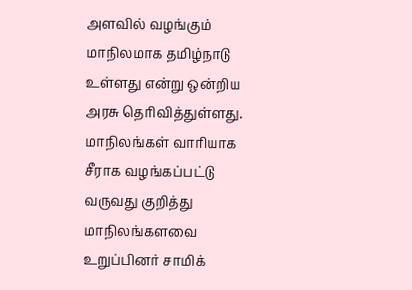அளவில் வழங்கும் மாநிலமாக தமிழ்நாடு உள்ளது என்று ஒன்றிய அரசு தெரிவித்துள்ளது. மாநிலங்கள் வாரியாக சீராக வழங்கப்பட்டு வருவது குறித்து மாநிலங்களவை உறுப்பினர் சாமிக்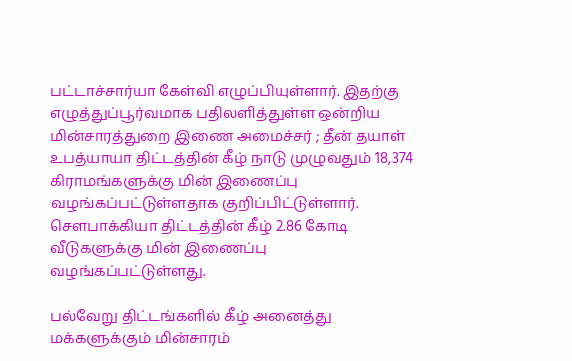பட்டாச்சார்யா கேள்வி எழுப்பியுள்ளார். இதற்கு எழுத்துப்பூர்வமாக பதிலளித்துள்ள ஒன்றிய மின்சாரத்துறை இணை அமைச்சர் ; தீன் தயாள் உபத்யாயா திட்டத்தின் கீழ் நாடு முழுவதும் 18,374 கிராமங்களுக்கு மின் இணைப்பு வழங்கப்பட்டுள்ளதாக குறிப்பிட்டுள்ளார். சௌபாக்கியா திட்டத்தின் கீழ் 2.86 கோடி வீடுகளுக்கு மின் இணைப்பு வழங்கப்பட்டுள்ளது.

பல்வேறு திட்டங்களில் கீழ் அனைத்து மக்களுக்கும் மின்சாரம்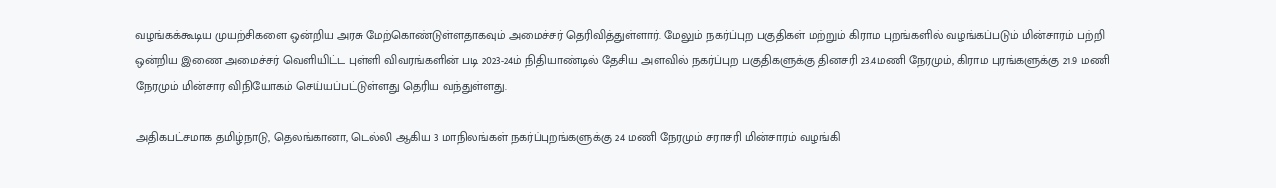வழங்கக்கூடிய முயற்சிகளை ஒன்றிய அரசு மேற்கொண்டுள்ளதாகவும் அமைச்சர் தெரிவித்துள்ளார். மேலும் நகர்ப்புற பகுதிகள் மற்றும் கிராம புறங்களில் வழங்கப்படும் மின்சாரம் பற்றி ஒன்றிய இணை அமைச்சர் வெளியிட்ட புள்ளி விவரங்களின் படி 2023-24ம் நிதியாண்டில் தேசிய அளவில் நகர்ப்புற பகுதிகளுக்கு தினசரி 23.4மணி நேரமும், கிராம புரங்களுக்கு 21.9 மணி நேரமும் மின்சார விநியோகம் செய்யப்பட்டுள்ளது தெரிய வந்துள்ளது.

அதிகபட்சமாக தமிழ்நாடு, தெலங்கானா, டெல்லி ஆகிய 3 மாநிலங்கள் நகர்ப்புறங்களுக்கு 24 மணி நேரமும் சராசரி மின்சாரம் வழங்கி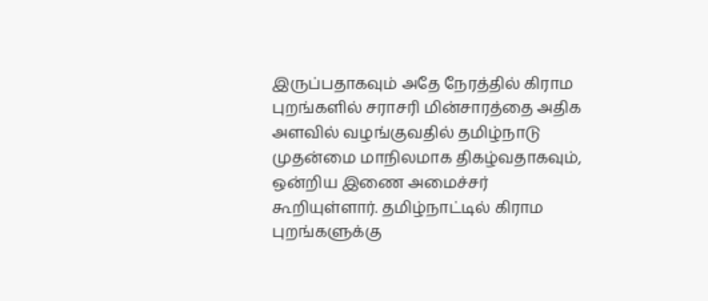இருப்பதாகவும் அதே நேரத்தில் கிராம புறங்களில் சராசரி மின்சாரத்தை அதிக அளவில் வழங்குவதில் தமிழ்நாடு முதன்மை மாநிலமாக திகழ்வதாகவும், ஒன்றிய இணை அமைச்சர் கூறியுள்ளார். தமிழ்நாட்டில் கிராம புறங்களுக்கு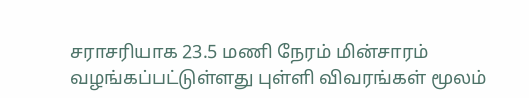சராசரியாக 23.5 மணி நேரம் மின்சாரம் வழங்கப்பட்டுள்ளது புள்ளி விவரங்கள் மூலம்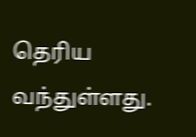தெரிய வந்துள்ளது.